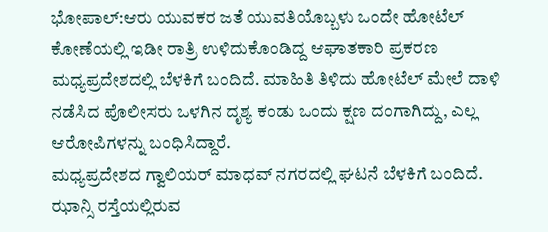ಭೋಪಾಲ್:ಆರು ಯುವಕರ ಜತೆ ಯುವತಿಯೊಬ್ಬಳು ಒಂದೇ ಹೋಟೆಲ್ ಕೋಣೆಯಲ್ಲಿ ಇಡೀ ರಾತ್ರಿ ಉಳಿದುಕೊಂಡಿದ್ದ ಆಘಾತಕಾರಿ ಪ್ರಕರಣ ಮಧ್ಯಪ್ರದೇಶದಲ್ಲಿ ಬೆಳಕಿಗೆ ಬಂದಿದೆ. ಮಾಹಿತಿ ತಿಳಿದು ಹೋಟೆಲ್ ಮೇಲೆ ದಾಳಿ ನಡೆಸಿದ ಪೊಲೀಸರು ಒಳಗಿನ ದೃಶ್ಯ ಕಂಡು ಒಂದು ಕ್ಷಣ ದಂಗಾಗಿದ್ದು, ಎಲ್ಲ ಆರೋಪಿಗಳನ್ನು ಬಂಧಿಸಿದ್ದಾರೆ.
ಮಧ್ಯಪ್ರದೇಶದ ಗ್ವಾಲಿಯರ್‌ ಮಾಧವ್ ನಗರದಲ್ಲಿ ಘಟನೆ ಬೆಳಕಿಗೆ ಬಂದಿದೆ. ಝಾನ್ಸಿ ರಸ್ತೆಯಲ್ಲಿರುವ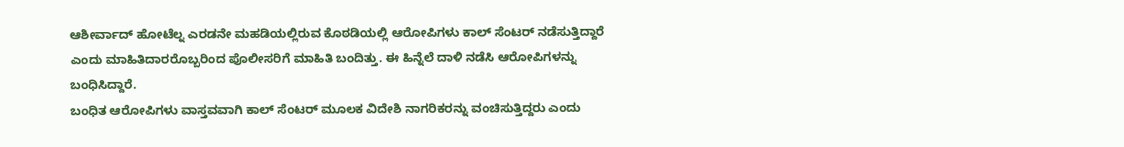ಆಶೀರ್ವಾದ್ ಹೋಟೆಲ್ನ ಎರಡನೇ ಮಹಡಿಯಲ್ಲಿರುವ ಕೊಠಡಿಯಲ್ಲಿ ಆರೋಪಿಗಳು ಕಾಲ್ ಸೆಂಟರ್ ನಡೆಸುತ್ತಿದ್ದಾರೆ ಎಂದು ಮಾಹಿತಿದಾರರೊಬ್ಬರಿಂದ ಪೊಲೀಸರಿಗೆ ಮಾಹಿತಿ ಬಂದಿತ್ತು. ಈ ಹಿನ್ನೆಲೆ ದಾಳಿ ನಡೆಸಿ ಆರೋಪಿಗಳನ್ನು ಬಂಧಿಸಿದ್ದಾರೆ.
ಬಂಧಿತ ಆರೋಪಿಗಳು ವಾಸ್ತವವಾಗಿ ಕಾಲ್ ಸೆಂಟರ್‌ ಮೂಲಕ ವಿದೇಶಿ ನಾಗರಿಕರನ್ನು ವಂಚಿಸುತ್ತಿದ್ದರು ಎಂದು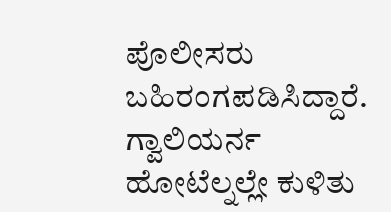ಪೊಲೀಸರು ಬಹಿರಂಗಪಡಿಸಿದ್ದಾರೆ. ಗ್ವಾಲಿಯರ್ನ ಹೋಟೆಲ್ನಲ್ಲೇ ಕುಳಿತು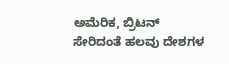ಅಮೆರಿಕ, ಬ್ರಿಟನ್ ಸೇರಿದಂತೆ ಹಲವು ದೇಶಗಳ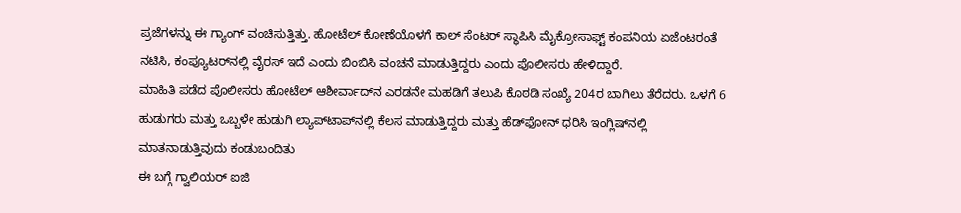ಪ್ರಜೆಗಳನ್ನು ಈ ಗ್ಯಾಂಗ್ ವಂಚಿಸುತ್ತಿತ್ತು. ಹೋಟೆಲ್ ಕೋಣೆಯೊಳಗೆ ಕಾಲ್ ಸೆಂಟರ್ ಸ್ಥಾಪಿಸಿ ಮೈಕ್ರೋಸಾಫ್ಟ್ ಕಂಪನಿಯ ಏಜೆಂಟರಂತೆ ನಟಿಸಿ, ಕಂಪ್ಯೂಟರ್‌ನಲ್ಲಿ ವೈರಸ್ ಇದೆ ಎಂದು ಬಿಂಬಿಸಿ ವಂಚನೆ ಮಾಡುತ್ತಿದ್ದರು ಎಂದು ಪೊಲೀಸರು ಹೇಳಿದ್ದಾರೆ.
ಮಾಹಿತಿ ಪಡೆದ ಪೊಲೀಸರು ಹೋಟೆಲ್ ಆಶೀರ್ವಾದ್‌ನ ಎರಡನೇ ಮಹಡಿಗೆ ತಲುಪಿ ಕೊಠಡಿ ಸಂಖ್ಯೆ 204ರ ಬಾಗಿಲು ತೆರೆದರು. ಒಳಗೆ 6 ಹುಡುಗರು ಮತ್ತು ಒಬ್ಬಳೇ ಹುಡುಗಿ ಲ್ಯಾಪ್‌ಟಾಪ್‌ನಲ್ಲಿ ಕೆಲಸ ಮಾಡುತ್ತಿದ್ದರು ಮತ್ತು ಹೆಡ್‌ಫೋನ್ ಧರಿಸಿ ಇಂಗ್ಲಿಷ್‌ನಲ್ಲಿ ಮಾತನಾಡುತ್ತಿವುದು ಕಂಡುಬಂದಿತು
ಈ ಬಗ್ಗೆ ಗ್ವಾಲಿಯರ್ ಐಜಿ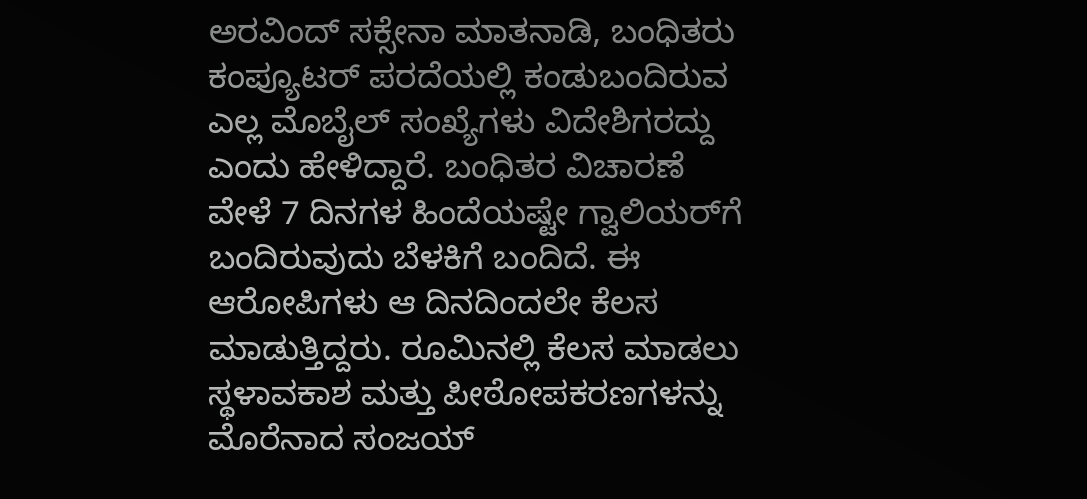ಅರವಿಂದ್ ಸಕ್ಸೇನಾ ಮಾತನಾಡಿ, ಬಂಧಿತರು ಕಂಪ್ಯೂಟರ್ ಪರದೆಯಲ್ಲಿ ಕಂಡುಬಂದಿರುವ ಎಲ್ಲ ಮೊಬೈಲ್ ಸಂಖ್ಯೆಗಳು ವಿದೇಶಿಗರದ್ದು ಎಂದು ಹೇಳಿದ್ದಾರೆ. ಬಂಧಿತರ ವಿಚಾರಣೆ ವೇಳೆ 7 ದಿನಗಳ ಹಿಂದೆಯಷ್ಟೇ ಗ್ವಾಲಿಯರ್‌ಗೆ ಬಂದಿರುವುದು ಬೆಳಕಿಗೆ ಬಂದಿದೆ. ಈ ಆರೋಪಿಗಳು ಆ ದಿನದಿಂದಲೇ ಕೆಲಸ ಮಾಡುತ್ತಿದ್ದರು. ರೂಮಿನಲ್ಲಿ ಕೆಲಸ ಮಾಡಲು ಸ್ಥಳಾವಕಾಶ ಮತ್ತು ಪೀಠೋಪಕರಣಗಳನ್ನು ಮೊರೆನಾದ ಸಂಜಯ್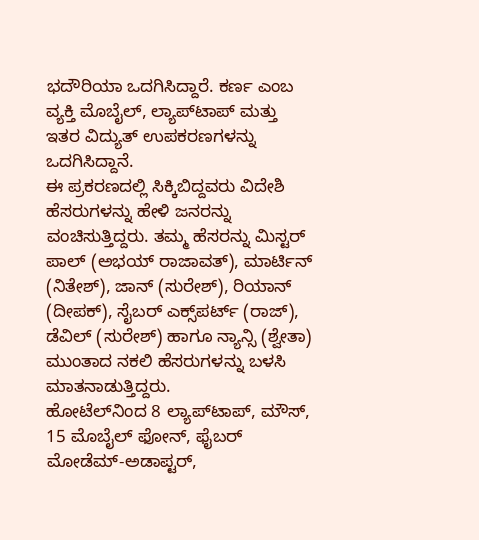ಭದೌರಿಯಾ ಒದಗಿಸಿದ್ದಾರೆ. ಕರ್ಣ ಎಂಬ ವ್ಯಕ್ತಿ ಮೊಬೈಲ್, ಲ್ಯಾಪ್‌ಟಾಪ್ ಮತ್ತು ಇತರ ವಿದ್ಯುತ್ ಉಪಕರಣಗಳನ್ನು ಒದಗಿಸಿದ್ದಾನೆ.
ಈ ಪ್ರಕರಣದಲ್ಲಿ ಸಿಕ್ಕಿಬಿದ್ದವರು ವಿದೇಶಿ ಹೆಸರುಗಳನ್ನು ಹೇಳಿ ಜನರನ್ನು ವಂಚಿಸುತ್ತಿದ್ದರು. ತಮ್ಮ ಹೆಸರನ್ನು ಮಿಸ್ಟರ್ ಪಾಲ್ (ಅಭಯ್ ರಾಜಾವತ್), ಮಾರ್ಟಿನ್ (ನಿತೇಶ್), ಜಾನ್ (ಸುರೇಶ್), ರಿಯಾನ್ (ದೀಪಕ್), ಸೈಬರ್ ಎಕ್ಸ್‌ಪರ್ಟ್ (ರಾಜ್), ಡೆವಿಲ್ (ಸುರೇಶ್) ಹಾಗೂ ನ್ಯಾನ್ಸಿ (ಶ್ವೇತಾ) ಮುಂತಾದ ನಕಲಿ ಹೆಸರುಗಳನ್ನು ಬಳಸಿ ಮಾತನಾಡುತ್ತಿದ್ದರು.
ಹೋಟೆಲ್‌ನಿಂದ 8 ಲ್ಯಾಪ್‌ಟಾಪ್, ಮೌಸ್, 15 ಮೊಬೈಲ್ ಫೋನ್, ಫೈಬರ್ ಮೋಡೆಮ್-ಅಡಾಪ್ಟರ್,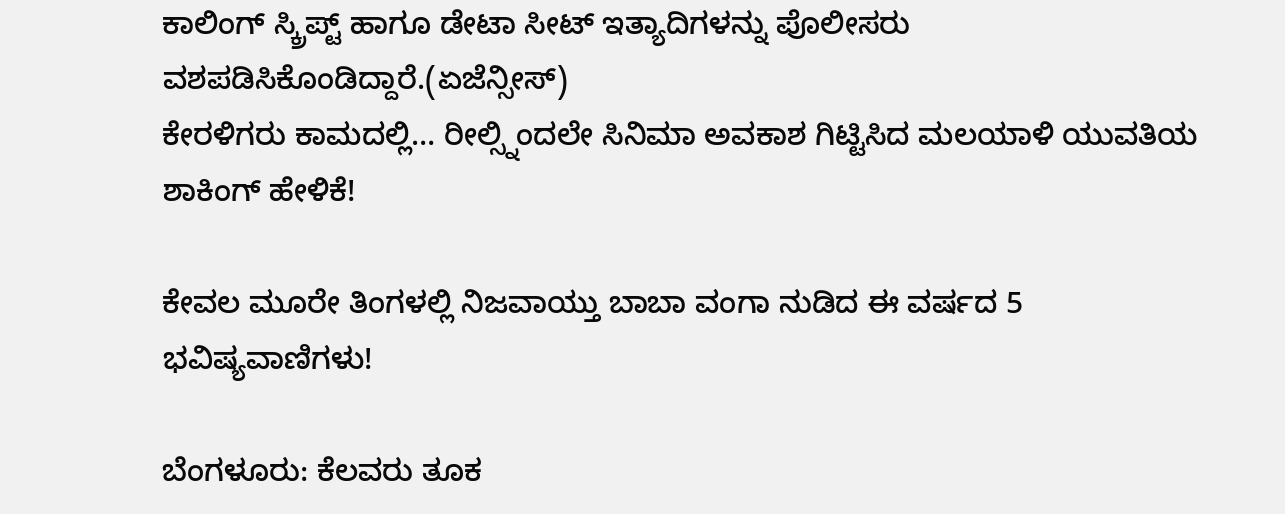ಕಾಲಿಂಗ್ ಸ್ಕ್ರಿಪ್ಟ್ ಹಾಗೂ ಡೇಟಾ ಸೀಟ್ ಇತ್ಯಾದಿಗಳನ್ನು ಪೊಲೀಸರು ವಶಪಡಿಸಿಕೊಂಡಿದ್ದಾರೆ.(ಏಜೆನ್ಸೀಸ್)
ಕೇರಳಿಗರು ಕಾಮದಲ್ಲಿ… ರೀಲ್ಸ್ನಿಂದಲೇ ಸಿನಿಮಾ ಅವಕಾಶ ಗಿಟ್ಟಿಸಿದ ಮಲಯಾಳಿ ಯುವತಿಯ ಶಾಕಿಂಗ್ ಹೇಳಿಕೆ!

ಕೇವಲ ಮೂರೇ ತಿಂಗಳಲ್ಲಿ ನಿಜವಾಯ್ತು ಬಾಬಾ ವಂಗಾ ನುಡಿದ ಈ ವರ್ಷದ 5 ಭವಿಷ್ಯವಾಣಿಗಳು!

ಬೆಂಗಳೂರು: ಕೆಲವರು ತೂಕ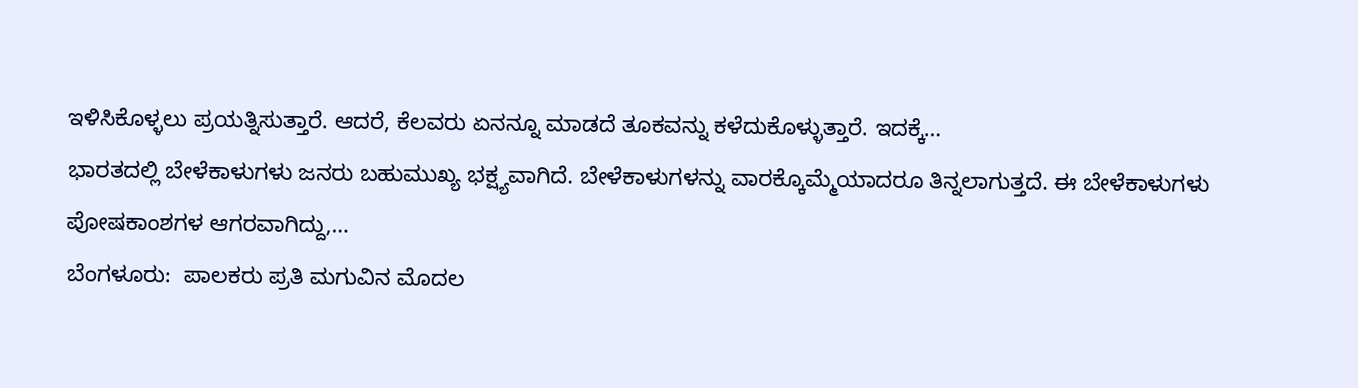ಇಳಿಸಿಕೊಳ್ಳಲು ಪ್ರಯತ್ನಿಸುತ್ತಾರೆ. ಆದರೆ, ಕೆಲವರು ಏನನ್ನೂ ಮಾಡದೆ ತೂಕವನ್ನು ಕಳೆದುಕೊಳ್ಳುತ್ತಾರೆ. ಇದಕ್ಕೆ…
ಭಾರತದಲ್ಲಿ ಬೇಳೆಕಾಳುಗಳು ಜನರು ಬಹುಮುಖ್ಯ ಭಕ್ಷ್ಯವಾಗಿದೆ. ಬೇಳೆಕಾಳುಗಳನ್ನು ವಾರಕ್ಕೊಮ್ಮೆಯಾದರೂ ತಿನ್ನಲಾಗುತ್ತದೆ. ಈ ಬೇಳೆಕಾಳುಗಳು ಪೋಷಕಾಂಶಗಳ ಆಗರವಾಗಿದ್ದು,…
ಬೆಂಗಳೂರು:  ಪಾಲಕರು ಪ್ರತಿ ಮಗುವಿನ ಮೊದಲ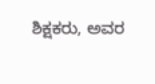ಶಿಕ್ಷಕರು, ಅವರ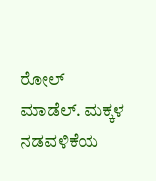ರೋಲ್ ಮಾಡೆಲ್. ಮಕ್ಕಳ ನಡವಳಿಕೆಯ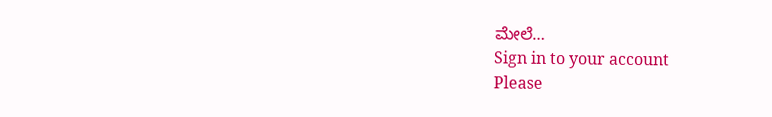ಮೇಲೆ…
Sign in to your account
Please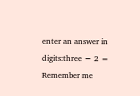enter an answer in digits:three − 2 =
Remember me